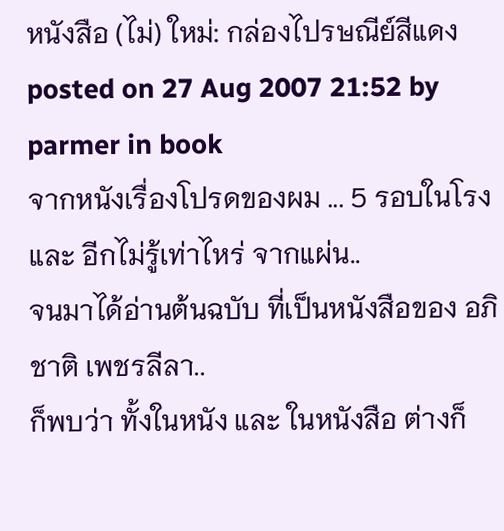หนังสือ (ไม่) ใหม่: กล่องไปรษณีย์สีแดง
posted on 27 Aug 2007 21:52 by parmer in book
จากหนังเรื่องโปรดของผม ... 5 รอบในโรง และ อีกไม่รู้เท่าไหร่ จากแผ่น..
จนมาได้อ่านต้นฉบับ ที่เป็นหนังสือของ อภิชาติ เพชรลีลา..
ก็พบว่า ทั้งในหนัง และ ในหนังสือ ต่างก็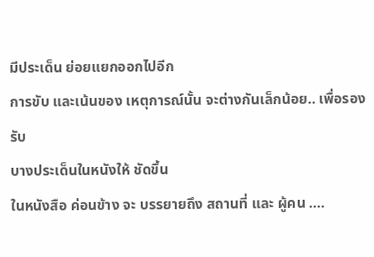มีประเด็น ย่อยแยกออกไปอีก
การขับ และเน้นของ เหตุการณ์นั้น จะต่างกันเล็กน้อย.. เพื่อรองรับ
บางประเด็นในหนังให้ ชัดขึ้น
ในหนังสือ ค่อนข้าง จะ บรรยายถึง สถานที่ และ ผู้คน ....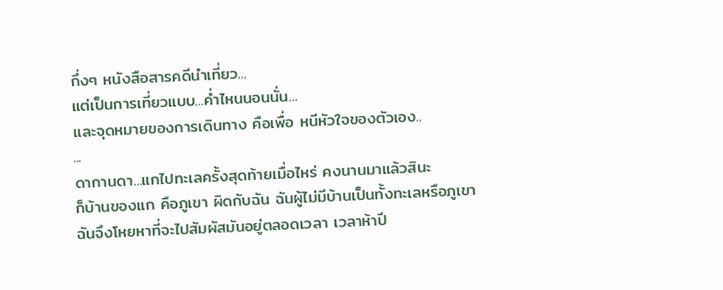กึ่งๆ หนังสือสารคดีนำเที่ยว...
แต่เป็นการเที่ยวแบบ...ค่ำไหนนอนนั่น...
และจุดหมายของการเดินทาง คือเพื่อ หนีหัวใจของตัวเอง..
...
ดากานดา...แกไปทะเลครั้งสุดท้ายเมื่อไหร่ คงนานมาแล้วสินะ
ก็บ้านของแก คือภูเขา ผิดกับฉัน ฉันผู้ไม่มีบ้านเป็นทั้งทะเลหรือภูเขา
ฉันจึงโหยหาที่จะไปสัมผัสมันอยู่ตลอดเวลา เวลาห้าปี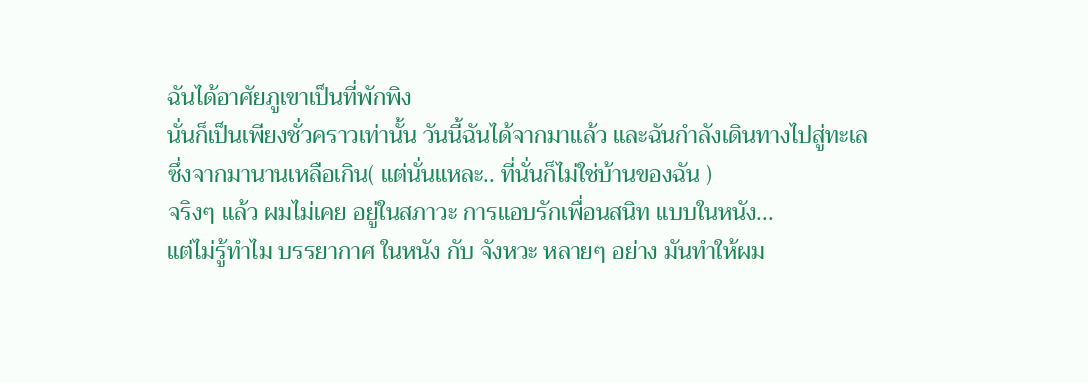ฉันได้อาศัยภูเขาเป็นที่พักพิง
นั่นก็เป็นเพียงชั่วคราวเท่านั้น วันนี้ฉันได้จากมาแล้ว และฉันกำลังเดินทางไปสู่ทะเล
ซึ่งจากมานานเหลือเกิน( แต่นั่นแหละ.. ที่นั่นก็ไม่ใช่บ้านของฉัน )
จริงๆ แล้ว ผมไม่เคย อยู่ในสภาวะ การแอบรักเพื่อนสนิท แบบในหนัง...
แต่ไม่รู้ทำไม บรรยากาศ ในหนัง กับ จังหวะ หลายๆ อย่าง มันทำให้ผม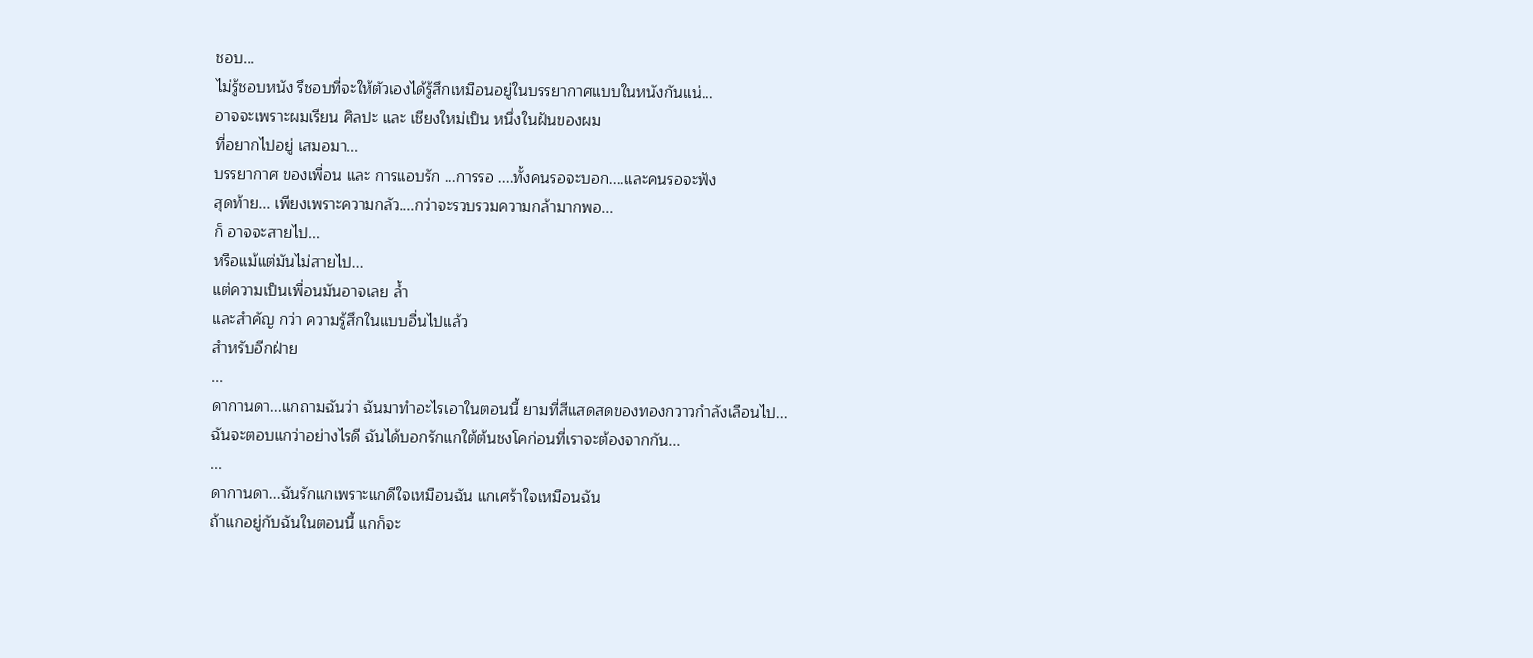ชอบ...
ไม่รู้ชอบหนัง รึชอบที่จะให้ตัวเองได้รู้สึกเหมือนอยู่ในบรรยากาศแบบในหนังกันแน่...
อาจจะเพราะผมเรียน ศิลปะ และ เชียงใหม่เป็น หนึ่งในฝันของผม
ที่อยากไปอยู่ เสมอมา...
บรรยากาศ ของเพื่อน และ การแอบรัก ...การรอ ....ทั้งคนรอจะบอก....และคนรอจะฟัง
สุดท้าย... เพียงเพราะความกลัว....กว่าจะรวบรวมความกล้ามากพอ...
ก็ อาจจะสายไป...
หรือแม้แต่มันไม่สายไป...
แต่ความเป็นเพื่อนมันอาจเลย ล้ำ
และสำคัญ กว่า ความรู้สึกในแบบอื่นไปแล้ว
สำหรับอีกฝ่าย
...
ดากานดา...แกถามฉันว่า ฉันมาทำอะไรเอาในตอนนี้ ยามที่สีแสดสดของทองกวาวกำลังเลือนไป...
ฉันจะตอบแกว่าอย่างไรดี ฉันได้บอกรักแกใต้ต้นชงโคก่อนที่เราจะต้องจากกัน...
...
ดากานดา...ฉันรักแกเพราะแกดีใจเหมือนฉัน แกเศร้าใจเหมือนฉัน
ถ้าแกอยู่กับฉันในตอนนี้ แกก็จะ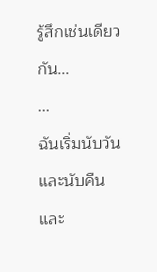รู้สึกเช่นเดียวกัน...
...
ฉันเริ่มนับวันและนับคืนและ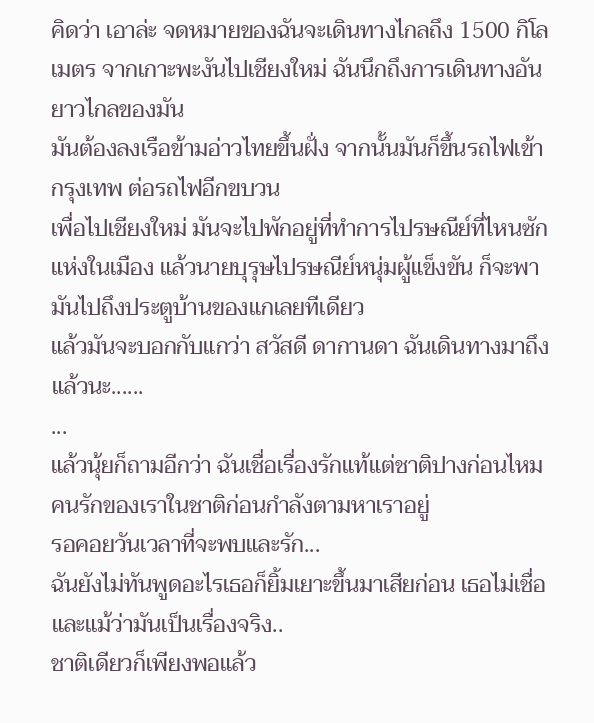คิดว่า เอาล่ะ จดหมายของฉันจะเดินทางไกลถึง 1500 กิโลเมตร จากเกาะพะงันไปเชียงใหม่ ฉันนึกถึงการเดินทางอันยาวไกลของมัน
มันต้องลงเรือข้ามอ่าวไทยขึ้นฝั่ง จากนั้นมันก็ขึ้นรถไฟเข้ากรุงเทพ ต่อรถไฟอีกขบวน
เพื่อไปเชียงใหม่ มันจะไปพักอยู่ที่ทำการไปรษณีย์ที่ไหนซักแห่งในเมือง แล้วนายบุรุษไปรษณีย์หนุ่มผู้แข็งขัน ก็จะพามันไปถึงประตูบ้านของแกเลยทีเดียว
แล้วมันจะบอกกับแกว่า สวัสดี ดากานดา ฉันเดินทางมาถึงแล้วนะ......
...
แล้วนุ้ยก็ถามอีกว่า ฉันเชื่อเรื่องรักแท้แต่ชาติปางก่อนไหม
คนรักของเราในชาติก่อนกำลังตามหาเราอยู่
รอคอยวันเวลาที่จะพบและรัก...
ฉันยังไม่ทันพูดอะไรเธอก็ยิ้มเยาะขึ้นมาเสียก่อน เธอไม่เชื่อและแม้ว่ามันเป็นเรื่องจริง..
ชาติเดียวก็เพียงพอแล้ว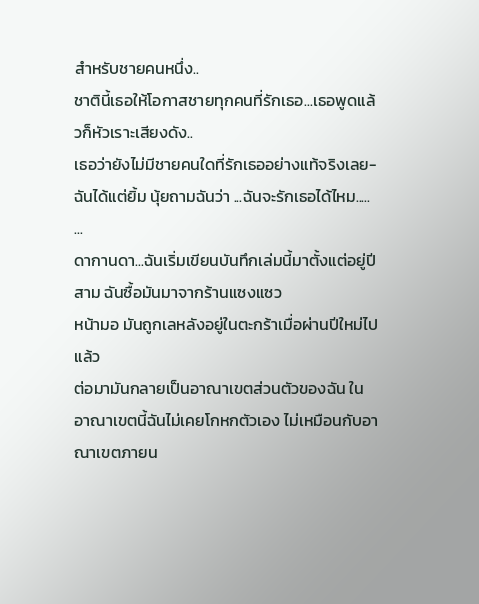สำหรับชายคนหนึ่ง..
ชาตินี้เธอให้โอกาสชายทุกคนที่รักเธอ...เธอพูดแล้วก็หัวเราะเสียงดัง..
เธอว่ายังไม่มีชายคนใดที่รักเธออย่างแท้จริงเลย-
ฉันได้แต่ยิ้ม นุ้ยถามฉันว่า ...ฉันจะรักเธอได้ไหม.....
...
ดากานดา...ฉันเริ่มเขียนบันทึกเล่มนี้มาตั้งแต่อยู่ปีสาม ฉันซื้อมันมาจากร้านแซงแซว
หน้ามอ มันถูกเลหลังอยู่ในตะกร้าเมื่อผ่านปีใหม่ไปแล้ว
ต่อมามันกลายเป็นอาณาเขตส่วนตัวของฉัน ในอาณาเขตนี้ฉันไม่เคยโกหกตัวเอง ไม่เหมือนกับอาณาเขตภายน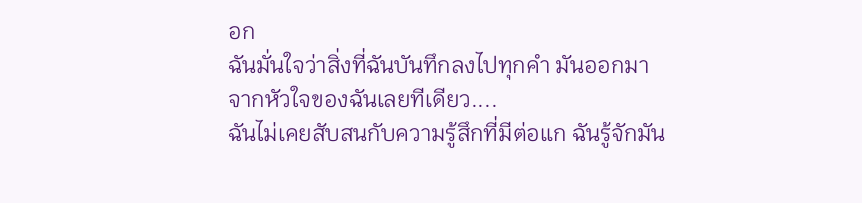อก
ฉันมั่นใจว่าสิ่งที่ฉันบันทึกลงไปทุกคำ มันออกมาจากหัวใจของฉันเลยทีเดียว....
ฉันไม่เคยสับสนกับความรู้สึกที่มีต่อแก ฉันรู้จักมัน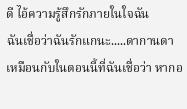ดี ไอ้ความรู้สึกรักภายในใจฉัน
ฉันเชื่อว่าฉันรักแกนะ.....ดากานดา
เหมือนกับในตอนนี้ที่ฉันเชื่อว่า หากอ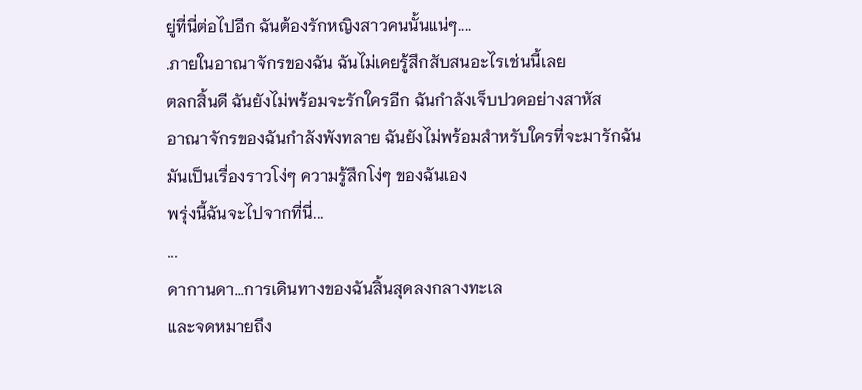ยู่ที่นี่ต่อไปอีก ฉันต้องรักหญิงสาวคนนั้นแน่ๆ....
.ภายในอาณาจักรของฉัน ฉันไม่เคยรู้สึกสับสนอะไรเช่นนี้เลย
ตลกสิ้นดี ฉันยังไม่พร้อมจะรักใครอีก ฉันกำลังเจ็บปวดอย่างสาหัส
อาณาจักรของฉันกำลังพังทลาย ฉันยังไม่พร้อมสำหรับใครที่จะมารักฉัน
มันเป็นเรื่องราวโง่ๆ ความรู้สึกโง่ๆ ของฉันเอง
พรุ่งนี้ฉันจะไปจากที่นี่...
...
ดากานดา...การเดินทางของฉันสิ้นสุดลงกลางทะเล
และจดหมายถึง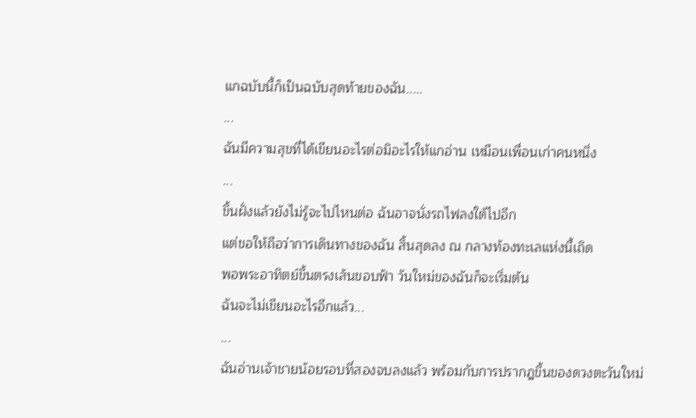แกฉบับนี้ก็เป็นฉบับสุดท้ายของฉัน.....
...
ฉันมีความสุขที่ได้เขียนอะไรต่อมิอะไรให้แกอ่าน เหมือนเพื่อนเก่าคนหนึ่ง
...
ขึ้นฝั่งแล้วยังไม่รู้จะไปไหนต่อ ฉันอาจนั่งรถไฟลงใต้ไปอีก
แต่ขอให้ถือว่าการเดินทางของฉัน สิ้นสุดลง ณ กลางท้องทะเลแห่งนี้เถิด
พอพระอาทิตย์ขึ้นตรงเส้นขอบฟ้า วันใหม่ของฉันก็จะเริ่มต้น
ฉันจะไม่เขียนอะไรอีกแล้ว...
...
ฉันอ่านเจ้าชายน้อยรอบที่สองจบลงแล้ว พร้อมกับการปรากฎขึ้นของดวงตะวันใหม่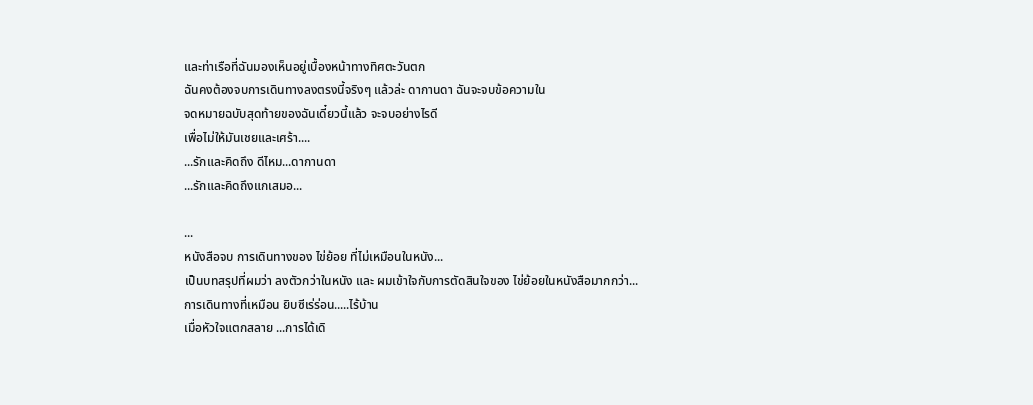และท่าเรือที่ฉันมองเห็นอยู่เบื้องหน้าทางทิศตะวันตก
ฉันคงต้องจบการเดินทางลงตรงนี้จริงๆ แล้วล่ะ ดากานดา ฉันจะจบข้อความใน
จดหมายฉบับสุดท้ายของฉันเดี๋ยวนี้แล้ว จะจบอย่างไรดี
เพื่อไม่ให้มันเชยและเศร้า....
...รักและคิดถึง ดีไหม...ดากานดา
...รักและคิดถึงแกเสมอ...

...
หนังสือจบ การเดินทางของ ไข่ย้อย ที่ไม่เหมือนในหนัง...
เป็นบทสรุปที่ผมว่า ลงตัวกว่าในหนัง และ ผมเข้าใจกับการตัดสินใจของ ไข่ย้อยในหนังสือมากกว่า...
การเดินทางที่เหมือน ยิบซีเร่ร่อน.....ไร้บ้าน
เมื่อหัวใจแตกสลาย ...การได้เดิ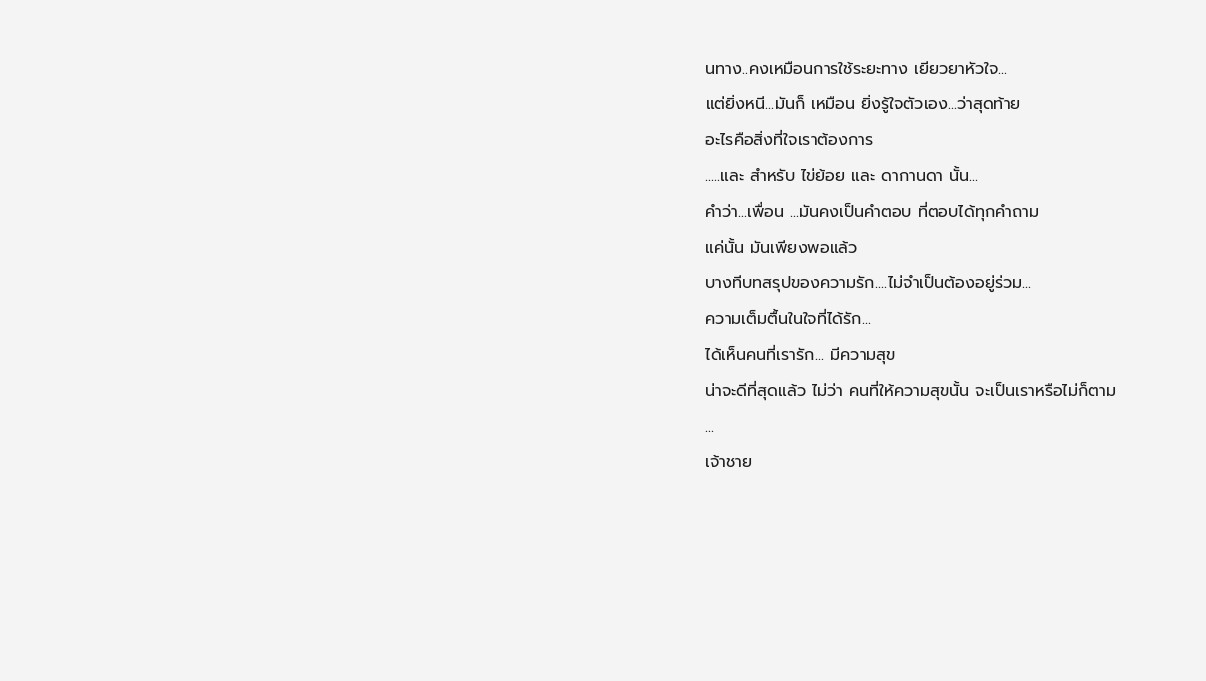นทาง..คงเหมือนการใช้ระยะทาง เยียวยาหัวใจ...
แต่ยิ่งหนี...มันก็ เหมือน ยิ่งรู้ใจตัวเอง...ว่าสุดท้าย
อะไรคือสิ่งที่ใจเราต้องการ
.....และ สำหรับ ไข่ย้อย และ ดากานดา นั้น...
คำว่า...เพื่อน ...มันคงเป็นคำตอบ ที่ตอบได้ทุกคำถาม
แค่นั้น มันเพียงพอแล้ว
บางทีบทสรุปของความรัก....ไม่จำเป็นต้องอยู่ร่วม...
ความเต็มตื้นในใจที่ได้รัก...
ได้เห็นคนที่เรารัก... มีความสุข
น่าจะดีที่สุดแล้ว ไม่ว่า คนที่ให้ความสุขนั้น จะเป็นเราหรือไม่ก็ตาม
...
เจ้าชาย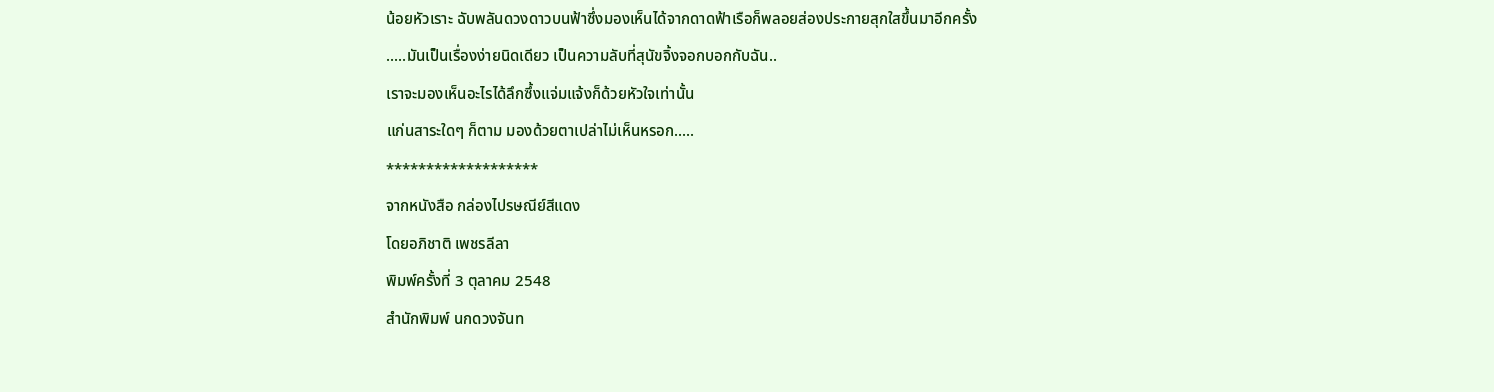น้อยหัวเราะ ฉับพลันดวงดาวบนฟ้าซึ่งมองเห็นได้จากดาดฟ้าเรือก็พลอยส่องประกายสุกใสขึ้นมาอีกครั้ง
.....มันเป็นเรื่องง่ายนิดเดียว เป็นความลับที่สุนัขจิ้งจอกบอกกับฉัน..
เราจะมองเห็นอะไรได้ลึกซึ้งแจ่มแจ้งก็ด้วยหัวใจเท่านั้น
แก่นสาระใดๆ ก็ตาม มองด้วยตาเปล่าไม่เห็นหรอก.....
*******************
จากหนังสือ กล่องไปรษณีย์สีแดง
โดยอภิชาติ เพชรลีลา
พิมพ์ครั้งที่ 3 ตุลาคม 2548
สำนักพิมพ์ นกดวงจันท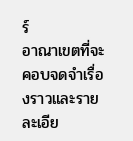ร์
อาณาเขตที่จะคอบจดจำเรื่องราวและรายละเอีย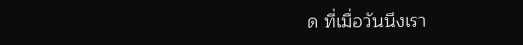ด ที่เมื่อวันนึงเรา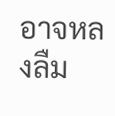อาจหลงลืม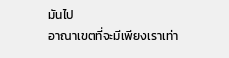มันไป
อาณาเขตที่จะมีเพียงเราเท่า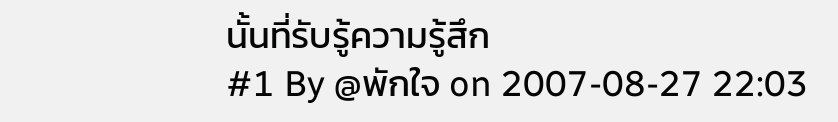นั้นที่รับรู้ความรู้สึก
#1 By @พักใจ on 2007-08-27 22:03